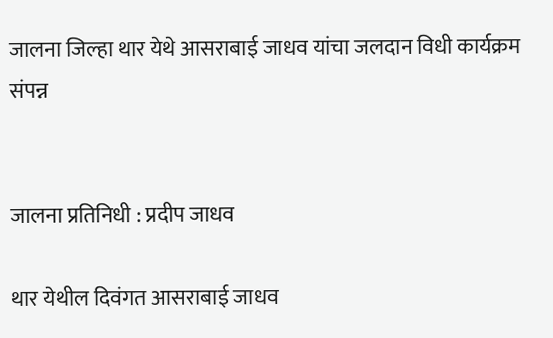जालना जिल्हा थार येथे आसराबाई जाधव यांचा जलदान विधी कार्यक्रम संपन्न


जालना प्रतिनिधी : प्रदीप जाधव

थार येथील दिवंगत आसराबाई जाधव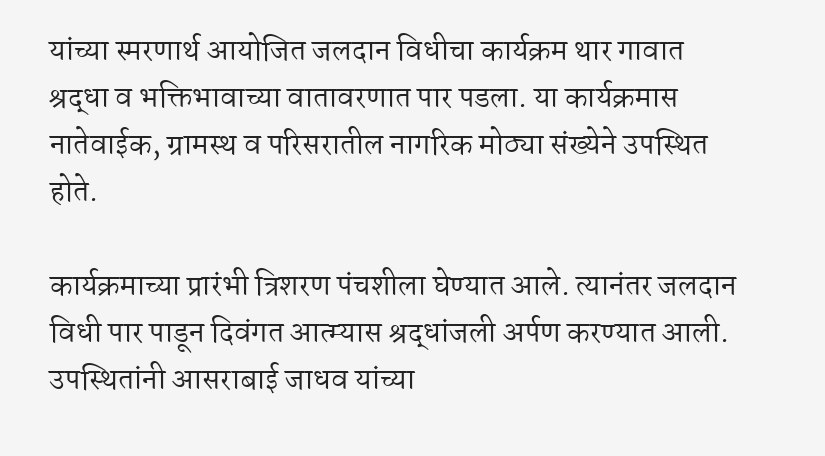यांच्या स्मरणार्थ आयोजित जलदान विधीचा कार्यक्रम थार गावात श्रद्धा व भक्तिभावाच्या वातावरणात पार पडला. या कार्यक्रमास नातेवाईक, ग्रामस्थ व परिसरातील नागरिक मोठ्या संख्येने उपस्थित होते.

कार्यक्रमाच्या प्रारंभी त्रिशरण पंचशीला घेण्यात आले. त्यानंतर जलदान विधी पार पाडून दिवंगत आत्म्यास श्रद्धांजली अर्पण करण्यात आली. उपस्थितांनी आसराबाई जाधव यांच्या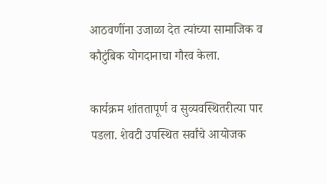आठवणींना उजाळा देत त्यांच्या सामाजिक व कौटुंबिक योगदानाचा गौरव केला.

कार्यक्रम शांततापूर्ण व सुव्यवस्थितरीत्या पार पडला. शेवटी उपस्थित सर्वांचे आयोजक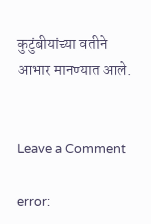कुटुंबीयांच्या वतीने आभार मानण्यात आले.


Leave a Comment

error: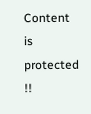Content is protected !!